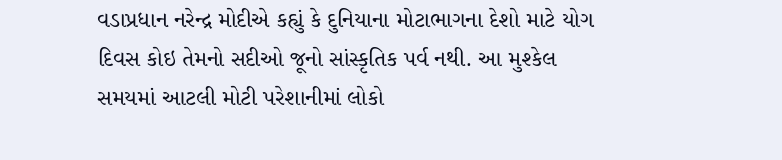વડાપ્રધાન નરેન્દ્ર મોદીએ કહ્યું કે દુનિયાના મોટાભાગના દેશો માટે યોગ દિવસ કોઇ તેમનો સદીઓ જૂનો સાંસ્કૃતિક પર્વ નથી. આ મુશ્કેલ સમયમાં આટલી મોટી પરેશાનીમાં લોકો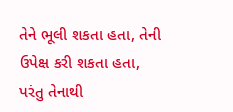તેને ભૂલી શકતા હતા, તેની ઉપેક્ષ કરી શકતા હતા, પરંતુ તેનાથી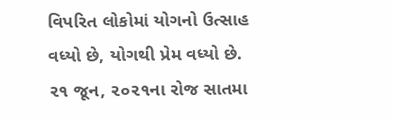વિપરિત લોકોમાં યોગનો ઉત્સાહ વધ્યો છે, યોગથી પ્રેમ વધ્યો છે. ૨૧ જૂન, ૨૦૨૧ના રોજ સાતમા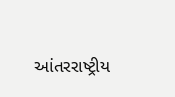આંતરરાષ્ટ્રીય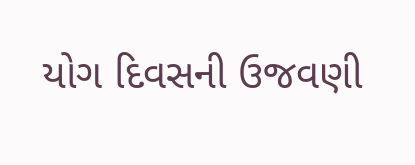યોગ દિવસની ઉજવણી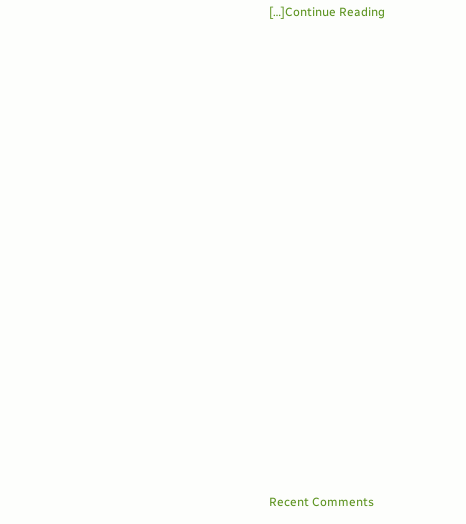[…]Continue Reading


















Recent Comments